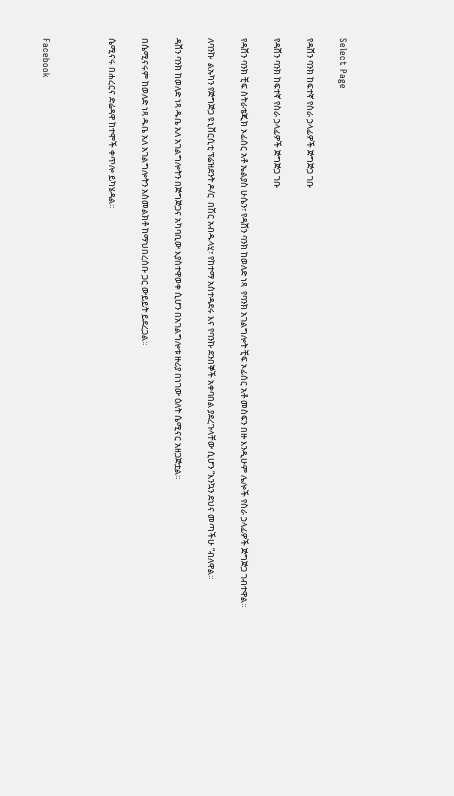Select Page

የዳሸን ባንክ ከፍተኛ የስራ ኃላፊዎች ጅግጅጋ ገቡ

የዳሸን ባንክ ከፍተኛ የስራ ኃላፊዎች ጅግጅጋ ገቡ

የዳሸን ባንክ ቺፍ ስትራቴጂክ ኦፊሰር አቶ ኤልያስ ሁሴን፣ የዳሸን ባንክ ከወለድ ነጻ  የባንክ አገልግሎት ቺፍ ኦፊሰር አቶ መስፍን በዙ እንዲሁም ሌሎች የስራ ኃላፊዎች ጅግጅጋ ገብተዋል።

ለባንኩ  ልኡካን የጅግጅጋ ዩኒቨርሲቲ ፕሬዝደንት ዶ/ር  በሽር አብዱላሂ፣ የከተማ አስተዳደሩ እና የባንኩ ደንበኞች አቀባበል ያደረጉላቸው ሲሆን “እንኳን ደህና መጣችሁ “ብለዋል።

ዳሸን ባንክ ከወለድ ነጻ ዱቤ አለ አገልግሎትን በጅግጅጋና አካባቢው እያስተዋወቀ ሲሆን በአገልግሎቱ ዙሪያ በነገው ዕለት ሴሚናር አዘጋጅቷል።

በሴሚናሩም ከወለድ ነጻ ዱቤ አለ አገልግሎትን አስመልክቶ ከማህበረሰቡ ጋር ውይይት ይደረጋል።

ሴሚናሩ በሐረርና ድሬዳዋ ከተሞች ቀጥሎ ይካሄዳል።



Facebook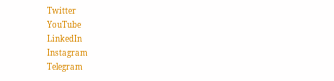Twitter
YouTube
LinkedIn
Instagram
Telegram